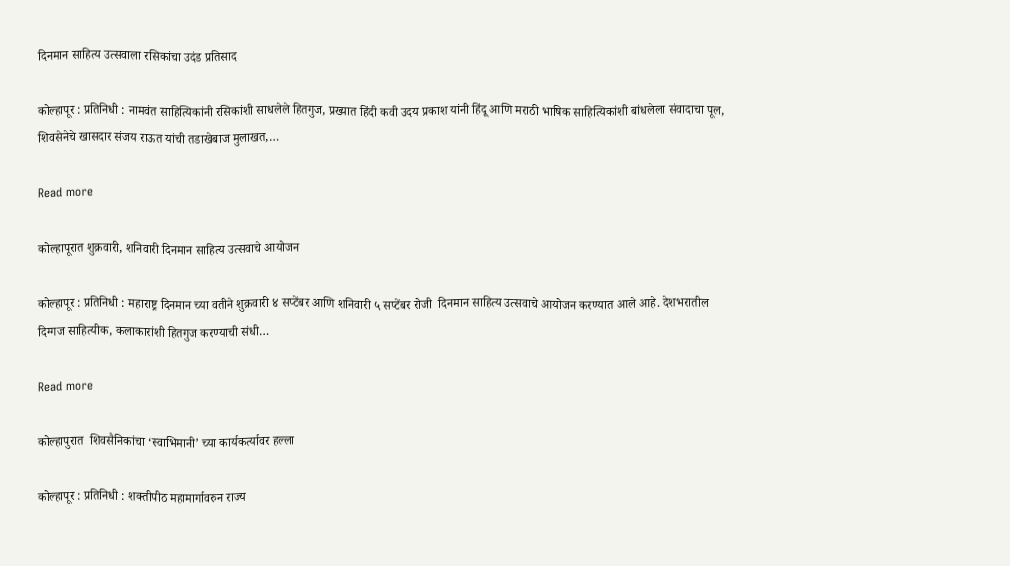दिनमान साहित्य उत्सवाला रसिकांचा उदंड प्रतिसाद

कोल्हापूर : प्रतिनिधी : नामवंत साहित्यिकांनी रसिकांशी साधलेले हितगुज, प्रख्यात हिंदी कवी उदय प्रकाश यांनी हिंदू आणि मराठी भाषिक साहित्यिकांशी बांधलेला संवादाचा पूल, शिवसेनेचे खासदार संजय राऊत यांची तडाखेबाज मुलाखत,…

Read more

कोल्हापूरात शुक्रवारी, शनिवारी दिनमान साहित्य उत्सवाचे आयोजन

कोल्हापूर : प्रतिनिधी : महाराष्ट्र दिनमान च्या वतीने शुक्रवारी ४ सप्टेंबर आणि शनिवारी ५ सप्टेंबर रोजी  दिनमान साहित्य उत्सवाचे आयोजन करण्यात आले आहे. देशभरातील दिग्गज साहित्यीक, कलाकारांशी हितगुज करण्याची संधी…

Read more

कोल्हापुरात  शिवसैनिकांचा ‘स्वाभिमानी’ च्या कार्यकर्त्यावर हल्ला

कोल्हापूर : प्रतिनिधी : शक्तीपीठ महामार्गावरुन राज्य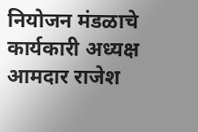नियोजन मंडळाचे कार्यकारी अध्यक्ष आमदार राजेश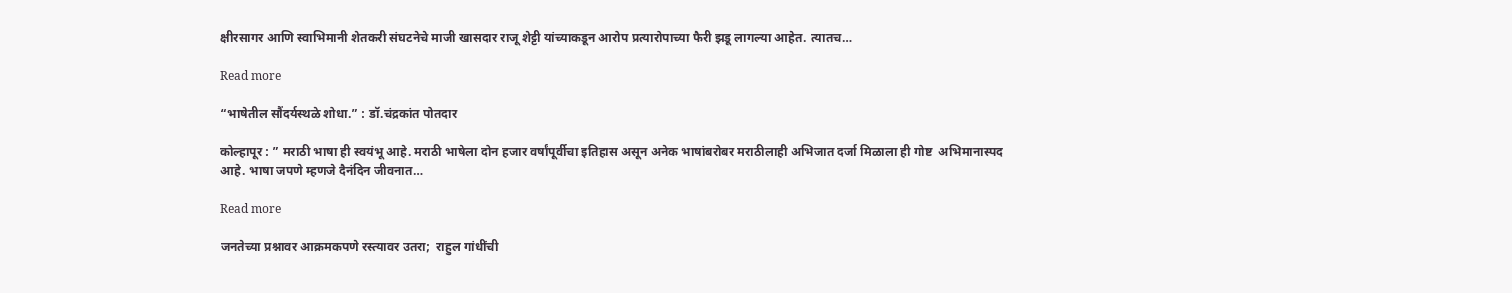क्षीरसागर आणि स्वाभिमानी शेतकरी संघटनेचे माजी खासदार राजू शेट्टी यांच्याकडून आरोप प्रत्यारोपाच्या फैरी झडू लागल्या आहेत. त्यातच…

Read more

“भाषेतील सौंदर्यस्थळे शोधा.” : डॉ.चंद्रकांत पोतदार

कोल्हापूर : ” मराठी भाषा ही स्वयंभू आहे. मराठी भाषेला दोन हजार वर्षांपूर्वीचा इतिहास असून अनेक भाषांबरोबर मराठीलाही अभिजात दर्जा मिळाला ही गोष्ट  अभिमानास्पद आहे. भाषा जपणे म्हणजे दैनंदिन जीवनात…

Read more

जनतेच्या प्रश्नावर आक्रमकपणे रस्त्यावर उतरा;  राहुल गांधींची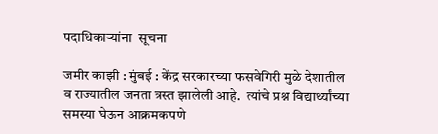पदाधिकाऱ्यांना  सूचना

जमीर काझी : मुंबई : केंद्र सरकारच्या फसवेगिरी मुळे देशातील व राज्यातील जनता त्रस्त झालेली आहे.  त्यांचे प्रश्न विद्यार्थ्यांच्या समस्या घेऊन आक्रमकपणे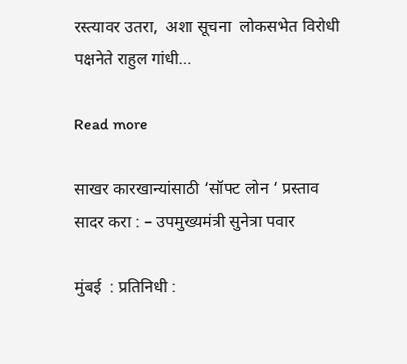रस्त्यावर उतरा,  अशा सूचना  लोकसभेत विरोधी पक्षनेते राहुल गांधी…

Read more

साखर कारखान्यांसाठी ‘सॉफ्ट लोन ‘ प्रस्ताव सादर करा : – उपमुख्यमंत्री सुनेत्रा पवार

मुंबई  : प्रतिनिधी :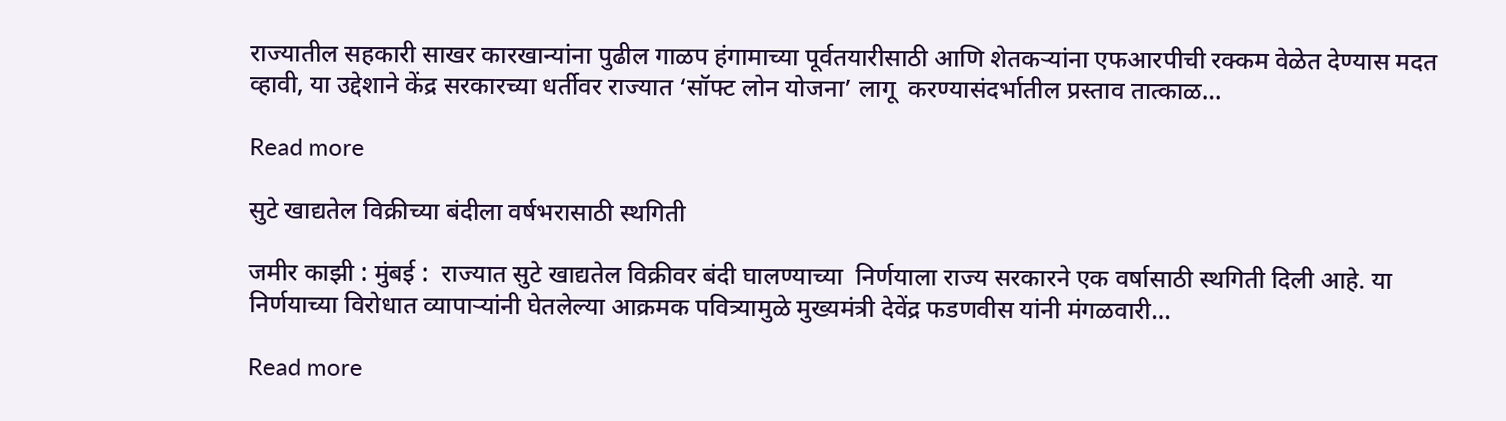राज्यातील सहकारी साखर कारखान्यांना पुढील गाळप हंगामाच्या पूर्वतयारीसाठी आणि शेतकऱ्यांना एफआरपीची रक्कम वेळेत देण्यास मदत व्हावी, या उद्देशाने केंद्र सरकारच्या धर्तीवर राज्यात ‘सॉफ्ट लोन योजना’ लागू  करण्यासंदर्भातील प्रस्ताव तात्काळ…

Read more

सुटे खाद्यतेल विक्रीच्या बंदीला वर्षभरासाठी स्थगिती

जमीर काझी : मुंबई :  राज्यात सुटे खाद्यतेल विक्रीवर बंदी घालण्याच्या  निर्णयाला राज्य सरकारने एक वर्षासाठी स्थगिती दिली आहे. या निर्णयाच्या विरोधात व्यापाऱ्यांनी घेतलेल्या आक्रमक पवित्र्यामुळे मुख्यमंत्री देवेंद्र फडणवीस यांनी मंगळवारी…

Read more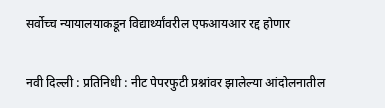सर्वोच्च न्यायालयाकडून विद्यार्थ्यांवरील एफआयआर रद्द होणार

नवी दिल्ली : प्रतिनिधी : नीट पेपरफुटी प्रश्नांवर झालेल्या आंदोलनातील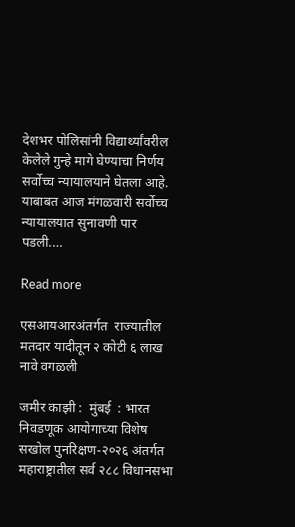देशभर पोलिसांनी विद्यार्थ्यांवरील केलेले गुन्हे मागे घेण्याचा निर्णय सर्वोच्च न्यायालयाने घेतला आहे. याबाबत आज मंगळवारी सर्वोच्च न्यायालयात सुनावणी पार पडली.…

Read more

एसआयआरअंतर्गत  राज्यातील मतदार यादीतून २ कोटी ६ लाख नावे वगळली

जमीर काझी :  मुंबई  : भारत निवडणूक आयोगाच्या विशेष सखोल पुनरिक्षण-२०२६ अंतर्गत महाराष्ट्रातील सर्व २८८ विधानसभा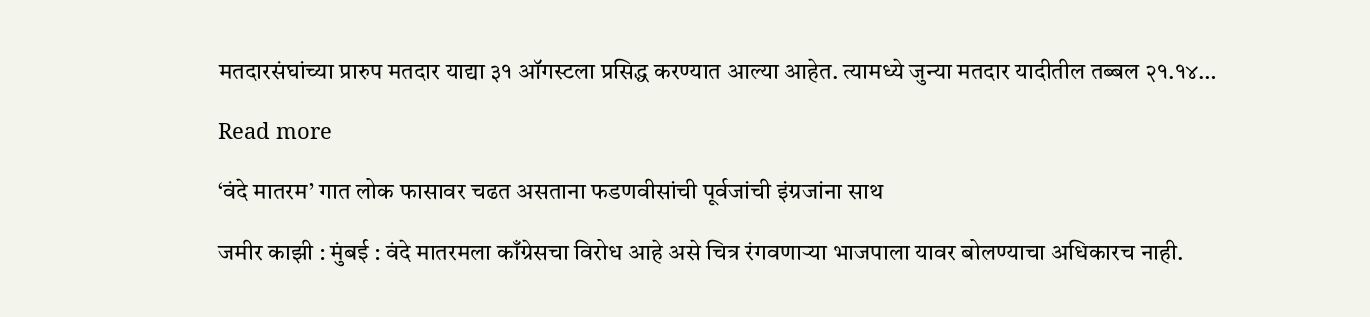मतदारसंघांच्या प्रारुप मतदार याद्या ३१ ऑगस्टला प्रसिद्ध करण्यात आल्या आहेत. त्यामध्ये जुन्या मतदार यादीतील तब्बल २१.१४…

Read more

‘वंदे मातरम’ गात लोक फासावर चढत असताना फडणवीसांची पूर्वजांची इंग्रजांना साथ

जमीर काझी : मुंबई : वंदे मातरमला काँग्रेसचा विरोध आहे असे चित्र रंगवणाऱ्या भाजपाला यावर बोलण्याचा अधिकारच नाही.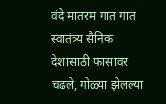वंदे मातरम गात गात स्वातंत्र्य सैनिक देशासाठी फासावर चढले, गोळ्या झेलल्या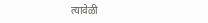त्यावेळी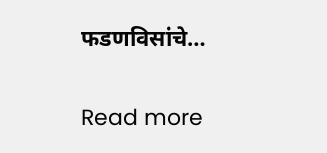फडणविसांचे…

Read more